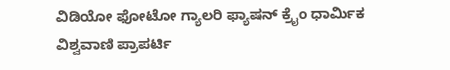ವಿಡಿಯೋ ಫೋಟೋ ಗ್ಯಾಲರಿ ಫ್ಯಾಷನ್ ಕ್ರೈಂ ಧಾರ್ಮಿಕ ವಿಶ್ವವಾಣಿ ಪ್ರಾಪರ್ಟಿ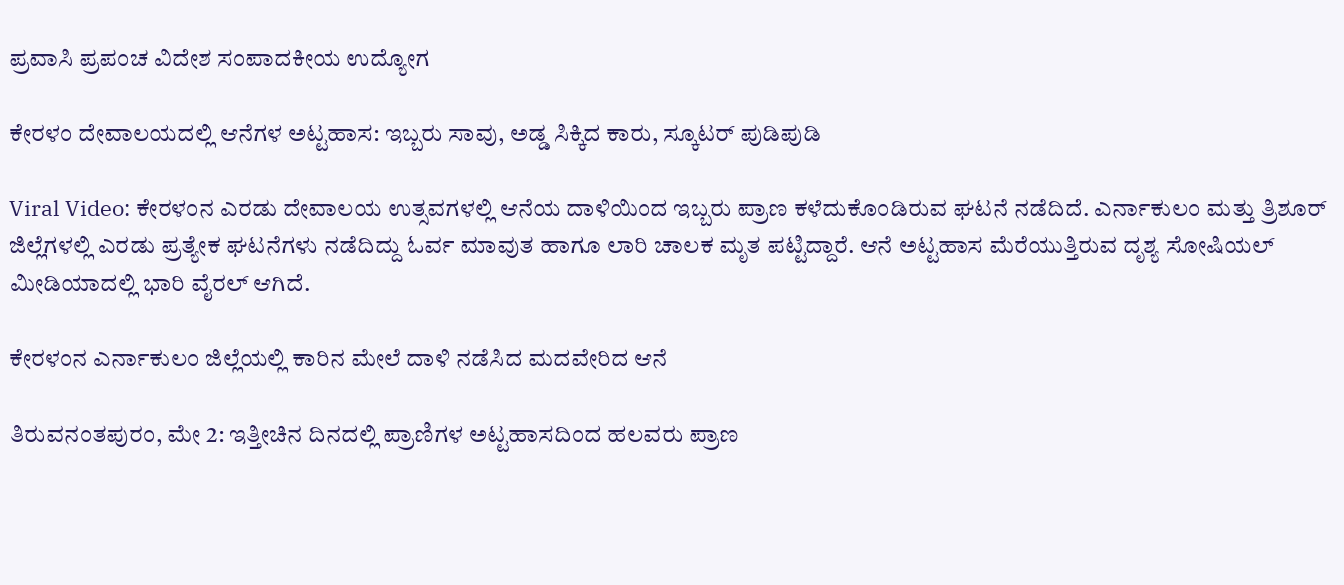ಪ್ರವಾಸಿ ಪ್ರಪಂಚ ವಿದೇಶ ಸಂಪಾದಕೀಯ ಉದ್ಯೋಗ

ಕೇರಳಂ ದೇವಾಲಯದಲ್ಲಿ ಆನೆಗಳ ಅಟ್ಟಹಾಸ: ಇಬ್ಬರು ಸಾವು, ಅಡ್ಡ ಸಿಕ್ಕಿದ ಕಾರು, ಸ್ಕೂಟರ್‌ ಪುಡಿಪುಡಿ

Viral Video: ಕೇರಳಂನ ಎರಡು ದೇವಾಲಯ ಉತ್ಸವಗಳಲ್ಲಿ ಆನೆಯ ದಾಳಿಯಿಂದ ಇಬ್ಬರು ಪ್ರಾಣ ಕಳೆದುಕೊಂಡಿರುವ ಘಟನೆ ನಡೆದಿದೆ. ಎರ್ನಾಕುಲಂ ಮತ್ತು ತ್ರಿಶೂರ್ ಜಿಲ್ಲೆಗಳಲ್ಲಿ ಎರಡು ಪ್ರತ್ಯೇಕ ಘಟನೆಗಳು ನಡೆದಿದ್ದು ಓರ್ವ ಮಾವುತ ಹಾಗೂ ಲಾರಿ ಚಾಲಕ ಮೃತ ಪಟ್ಟಿದ್ದಾರೆ‌. ಆನೆ ಅಟ್ಟಹಾಸ ಮೆರೆಯುತ್ತಿರುವ ದೃಶ್ಯ ಸೋಷಿಯಲ್ ಮೀಡಿಯಾದಲ್ಲಿ ಭಾರಿ ವೈರಲ್ ಆಗಿದೆ.

ಕೇರಳಂನ ಎರ್ನಾಕುಲಂ ಜಿಲ್ಲೆಯಲ್ಲಿ ಕಾರಿನ ಮೇಲೆ ದಾಳಿ ನಡೆಸಿದ ಮದವೇರಿದ ಆನೆ

ತಿರುವನಂತಪುರಂ, ಮೇ 2: ಇತ್ತೀಚಿನ ದಿನದಲ್ಲಿ ಪ್ರಾಣಿಗಳ ಅಟ್ಟಹಾಸದಿಂದ ಹಲವರು ಪ್ರಾಣ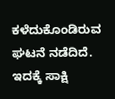ಕಳೆದುಕೊಂಡಿರುವ ಘಟನೆ ನಡೆದಿದೆ. ಇದಕ್ಕೆ ಸಾಕ್ಷಿ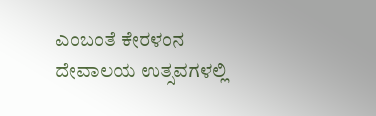ಎಂಬಂತೆ ಕೇರಳಂನ ದೇವಾಲಯ ಉತ್ಸವಗಳಲ್ಲಿ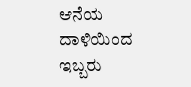ಆನೆಯ ದಾಳಿಯಿಂದ ಇಬ್ಬರು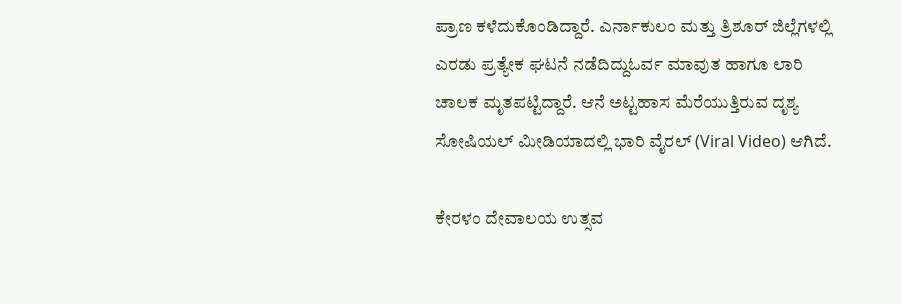ಪ್ರಾಣ ಕಳೆದುಕೊಂಡಿದ್ದಾರೆ. ಎರ್ನಾಕುಲಂ ಮತ್ತು ತ್ರಿಶೂರ್ ಜಿಲ್ಲೆಗಳಲ್ಲಿ ಎರಡು ಪ್ರತ್ಯೇಕ ಘಟನೆ ನಡೆದಿದ್ದುಓರ್ವ ಮಾವುತ ಹಾಗೂ ಲಾರಿ ಚಾಲಕ ಮೃತಪಟ್ಟಿದ್ದಾರೆ‌. ಆನೆ ಅಟ್ಟಹಾಸ ಮೆರೆಯುತ್ತಿರುವ ದೃಶ್ಯ ಸೋಷಿಯಲ್ ಮೀಡಿಯಾದಲ್ಲಿ ಭಾರಿ ವೈರಲ್ (Viral Video) ಆಗಿದೆ.

ಕೇರಳಂ ದೇವಾಲಯ ಉತ್ಸವ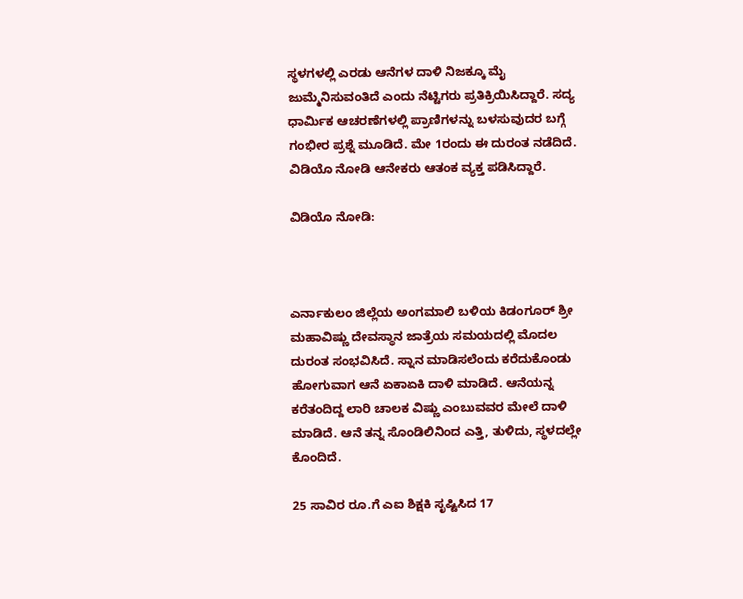ಸ್ಥಳಗಳಲ್ಲಿ ಎರಡು ಆನೆಗಳ ದಾಳಿ ನಿಜಕ್ಕೂ ಮೈ ಜುಮ್ಮೆನಿಸುವಂತಿದೆ ಎಂದು ನೆಟ್ಟಿಗರು ಪ್ರತಿಕ್ರಿಯಿಸಿದ್ದಾರೆ. ಸದ್ಯ ಧಾರ್ಮಿಕ ಆಚರಣೆಗಳಲ್ಲಿ ಪ್ರಾಣಿಗಳನ್ನು ಬಳಸುವುದರ ಬಗ್ಗೆ ಗಂಭೀರ ಪ್ರಶ್ನೆ ಮೂಡಿದೆ. ಮೇ 1ರಂದು ಈ ದುರಂತ ನಡೆದಿದೆ‌. ವಿಡಿಯೊ ನೋಡಿ ಆನೇಕರು ಆತಂಕ ವ್ಯಕ್ತ ಪಡಿಸಿದ್ದಾರೆ.

ವಿಡಿಯೊ ನೋಡಿ:



ಎರ್ನಾಕುಲಂ ಜಿಲ್ಲೆಯ ಅಂಗಮಾಲಿ ಬಳಿಯ ಕಿಡಂಗೂರ್ ಶ್ರೀ ಮಹಾವಿಷ್ಣು ದೇವಸ್ಥಾನ ಜಾತ್ರೆಯ ಸಮಯದಲ್ಲಿ ಮೊದಲ ದುರಂತ ಸಂಭವಿಸಿದೆ. ಸ್ನಾನ ಮಾಡಿಸಲೆಂದು ಕರೆದುಕೊಂಡು ಹೋಗುವಾಗ ಆನೆ ಏಕಾಏಕಿ ದಾಳಿ ಮಾಡಿದೆ. ಆನೆಯನ್ನ ಕರೆತಂದಿದ್ದ ಲಾರಿ ಚಾಲಕ ವಿಷ್ಣು ಎಂಬುವವರ ಮೇಲೆ ದಾಳಿ ಮಾಡಿದೆ. ಆನೆ ತನ್ನ ಸೊಂಡಿಲಿನಿಂದ ಎತ್ತಿ, ತುಳಿದು, ಸ್ಥಳದಲ್ಲೇ ಕೊಂದಿದೆ.

25 ಸಾವಿರ ರೂ.ಗೆ ಎಐ ಶಿಕ್ಷಕಿ ಸೃಷ್ಟಿಸಿದ 17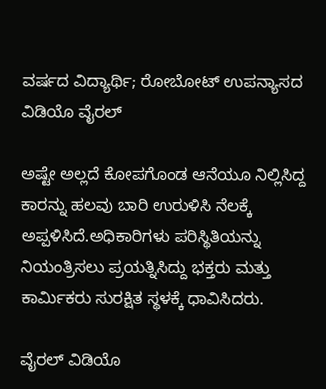ವರ್ಷದ ವಿದ್ಯಾರ್ಥಿ; ರೋಬೋಟ್ ಉಪನ್ಯಾಸದ ವಿಡಿಯೊ ವೈರಲ್

ಅಷ್ಟೇ ಅಲ್ಲದೆ ಕೋಪಗೊಂಡ ಆನೆಯೂ ನಿಲ್ಲಿಸಿದ್ದ ಕಾರನ್ನು ಹಲವು ಬಾರಿ ಉರುಳಿಸಿ ನೆಲಕ್ಕೆ ಅಪ್ಪಳಿಸಿದೆ.ಅಧಿಕಾರಿಗಳು ಪರಿಸ್ಥಿತಿಯನ್ನು ನಿಯಂತ್ರಿಸಲು ಪ್ರಯತ್ನಿಸಿದ್ದು ಭಕ್ತರು ಮತ್ತು ಕಾರ್ಮಿಕರು ಸುರಕ್ಷಿತ ಸ್ಥಳಕ್ಕೆ ಧಾವಿಸಿದರು.

ವೈರಲ್‌ ವಿಡಿಯೊ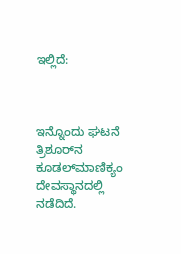ಇಲ್ಲಿದೆ:



ಇನ್ನೊಂದು ಘಟನೆ ತ್ರಿಶೂರ್‌ನ ಕೂಡಲ್‌ಮಾಣಿಕ್ಯಂ ದೇವಸ್ಥಾನದಲ್ಲಿ ನಡೆದಿದೆ.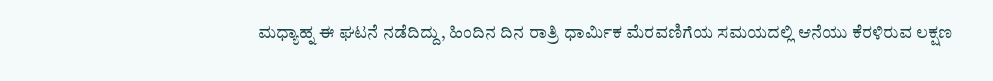ಮಧ್ಯಾಹ್ನ ಈ ಘಟನೆ ನಡೆದಿದ್ದು, ಹಿಂದಿನ ದಿನ ರಾತ್ರಿ ಧಾರ್ಮಿಕ ಮೆರವಣಿಗೆಯ ಸಮಯದಲ್ಲಿ‌ ಆನೆಯು ಕೆರಳಿರುವ ಲಕ್ಷಣ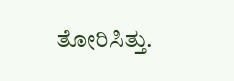ತೋರಿಸಿತ್ತು.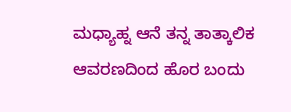ಮಧ್ಯಾಹ್ನ ಆನೆ ತನ್ನ ತಾತ್ಕಾಲಿಕ ಆವರಣದಿಂದ ಹೊರ ಬಂದು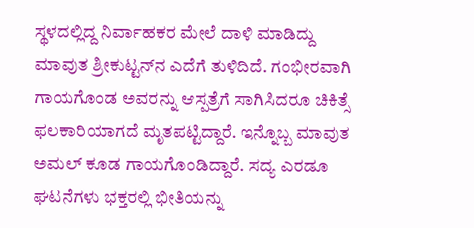ಸ್ಥಳದಲ್ಲಿದ್ದ ನಿರ್ವಾಹಕರ ಮೇಲೆ ದಾಳಿ ಮಾಡಿದ್ದು ಮಾವುತ ಶ್ರೀಕುಟ್ಟನ್‌ನ ಎದೆಗೆ ತುಳಿದಿದೆ‌‌. ಗಂಭೀರವಾಗಿ ಗಾಯಗೊಂಡ ಅವರನ್ನು ಆಸ್ಪತ್ರೆಗೆ ಸಾಗಿಸಿದರೂ ಚಿಕಿತ್ಸೆ ಫಲಕಾರಿಯಾಗದೆ ಮೃತಪಟ್ಟಿದ್ದಾರೆ. ಇನ್ನೊಬ್ಬ ಮಾವುತ ಅಮಲ್ ಕೂಡ ಗಾಯಗೊಂಡಿದ್ದಾರೆ. ಸದ್ಯ ಎರಡೂ ಘಟನೆಗಳು ಭಕ್ತರಲ್ಲಿ ಭೀತಿಯನ್ನು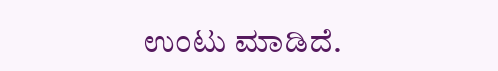ಉಂಟು ಮಾಡಿದೆ.